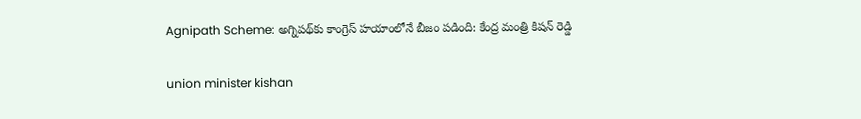Agnipath Scheme: అగ్నిప‌థ్‌కు కాంగ్రెస్ హయాంలోనే బీజం పడింది: కేంద్ర మంత్రి కిష‌న్ రెడ్డి

union minister kishan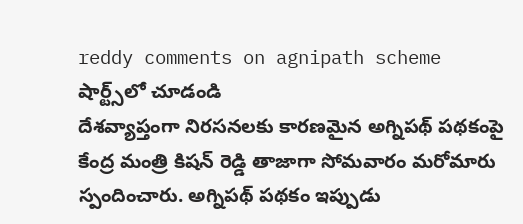reddy comments on agnipath scheme
షార్ట్స్‌లో చూడండి
దేశ‌వ్యాప్తంగా నిర‌స‌న‌ల‌కు కార‌ణ‌మైన అగ్నిప‌థ్ ప‌థ‌కంపై కేంద్ర మంత్రి కిష‌న్ రెడ్డి తాజాగా సోమ‌వారం మ‌రోమారు స్పందించారు. అగ్నిప‌థ్ ప‌థ‌కం ఇప్పుడు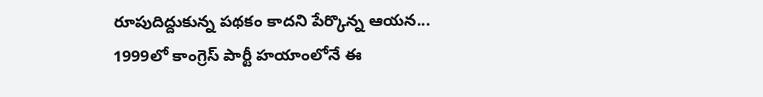రూపుదిద్దుకున్న ప‌థ‌కం కాద‌ని పేర్కొన్న ఆయ‌న‌... 1999లో కాంగ్రెస్ పార్టీ హ‌యాంలోనే ఈ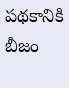ప‌థ‌కానికి బీజం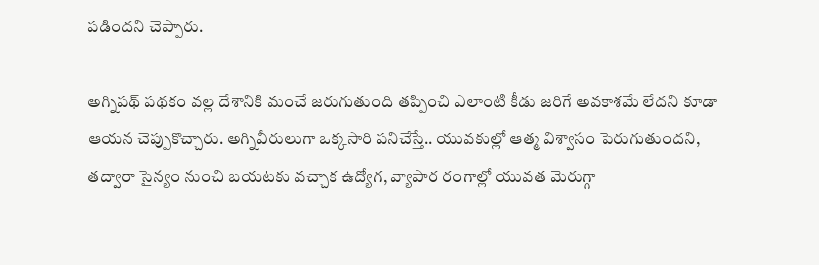ప‌డింద‌ని చెప్పారు.

అగ్నిప‌థ్ ప‌థ‌కం వ‌ల్ల దేశానికి మంచే జ‌రుగుతుంది త‌ప్పించి ఎలాంటి కీడు జ‌రిగే అవ‌కాశ‌మే లేద‌ని కూడా ఆయ‌న చెప్పుకొచ్చారు. అగ్నివీరులుగా ఒక్క‌సారి ప‌నిచేస్తే.. యువ‌కుల్లో ఆత్మ విశ్వాసం పెరుగుతుంద‌ని, త‌ద్వారా సైన్యం నుంచి బ‌య‌ట‌కు వ‌చ్చాక ఉద్యోగ‌, వ్యాపార రంగాల్లో యువ‌త మెరుగ్గా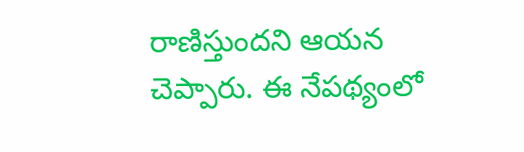రాణిస్తుంద‌ని ఆయ‌న చెప్పారు. ఈ నేప‌థ్యంలో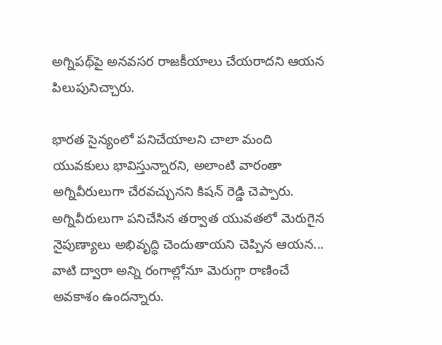అగ్నిప‌థ్‌పై అన‌వ‌స‌ర రాజ‌కీయాలు చేయ‌రాద‌ని ఆయ‌న పిలుపునిచ్చారు.

భార‌త సైన్యంలో ప‌నిచేయాల‌ని చాలా మంది యువ‌కులు భావిస్తున్నార‌ని, అలాంటి వారంతా అగ్నివీరులుగా చేర‌వ‌చ్చున‌ని కిష‌న్ రెడ్డి చెప్పారు. అగ్నివీరులుగా ప‌నిచేసిన త‌ర్వాత యువ‌త‌లో మెరుగైన నైపుణ్యాలు అభివృద్ధి చెందుతాయ‌ని చెప్పిన ఆయ‌న... వాటి ద్వారా అన్ని రంగాల్లోనూ మెరుగ్గా రాణించే అవ‌కాశం ఉంద‌న్నారు.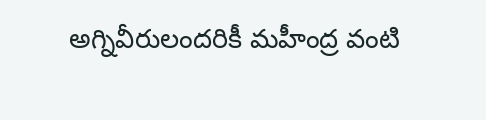అగ్నివీరులంద‌రికీ మ‌హీంద్ర వంటి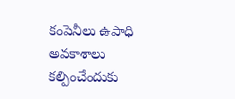కంపెనీలు ఉపాధి అవ‌కాశాలు క‌ల్పించేందుకు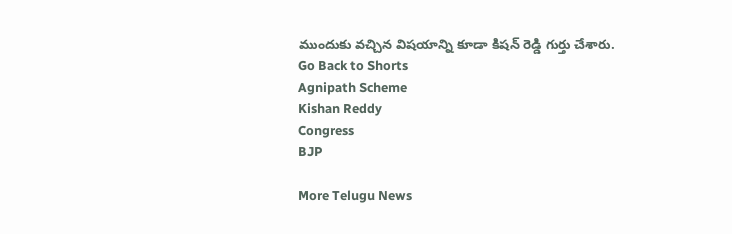ముందుకు వ‌చ్చిన విష‌యాన్ని కూడా కిష‌న్ రెడ్డి గుర్తు చేశారు.
Go Back to Shorts
Agnipath Scheme
Kishan Reddy
Congress
BJP

More Telugu News